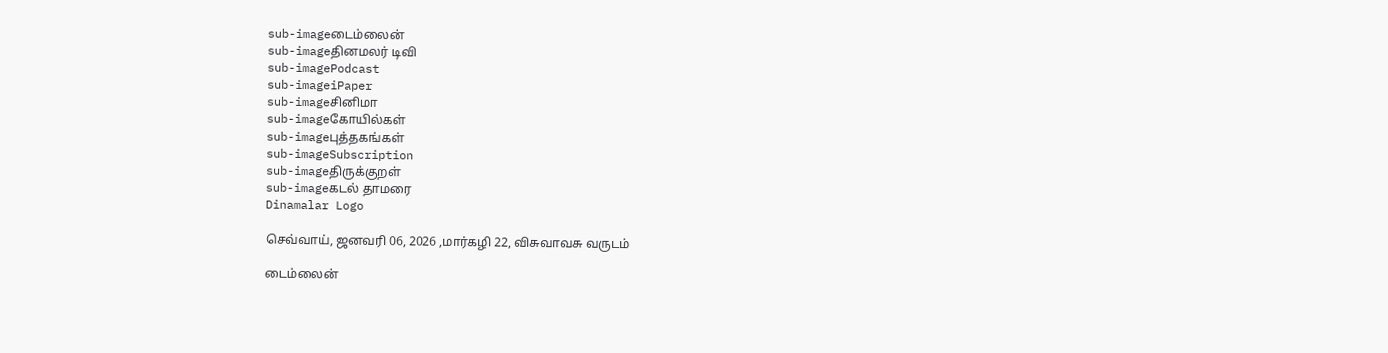sub-imageடைம்லைன்
sub-imageதினமலர் டிவி
sub-imagePodcast
sub-imageiPaper
sub-imageசினிமா
sub-imageகோயில்கள்
sub-imageபுத்தகங்கள்
sub-imageSubscription
sub-imageதிருக்குறள்
sub-imageகடல் தாமரை
Dinamalar Logo

செவ்வாய், ஜனவரி 06, 2026 ,மார்கழி 22, விசுவாவசு வருடம்

டைம்லைன்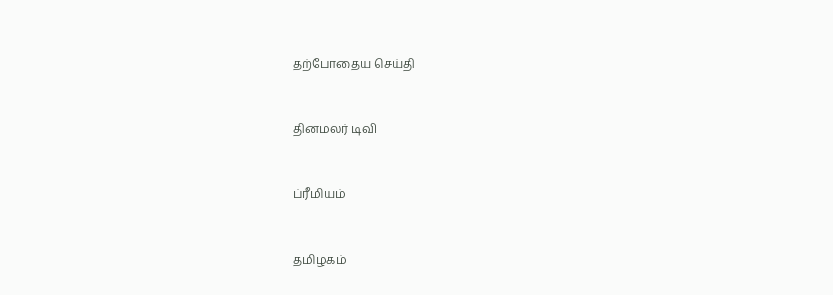தற்போதைய செய்தி


தினமலர் டிவி


ப்ரீமியம்


தமிழகம்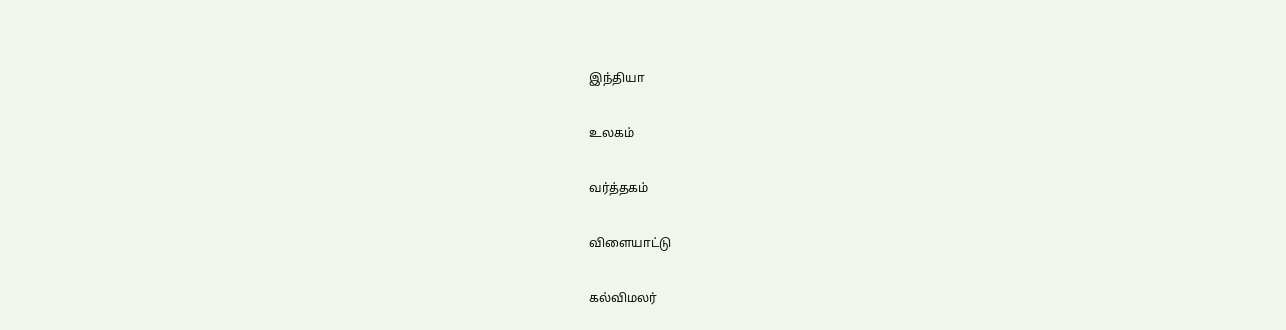இந்தியா


உலகம்


வர்த்தகம்


விளையாட்டு


கல்விமலர்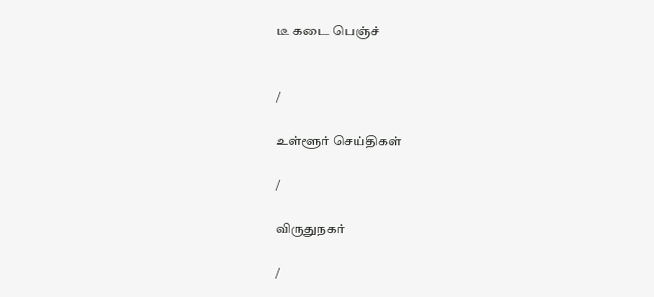டீ கடை பெஞ்ச்


/

உள்ளூர் செய்திகள்

/

விருதுநகர்

/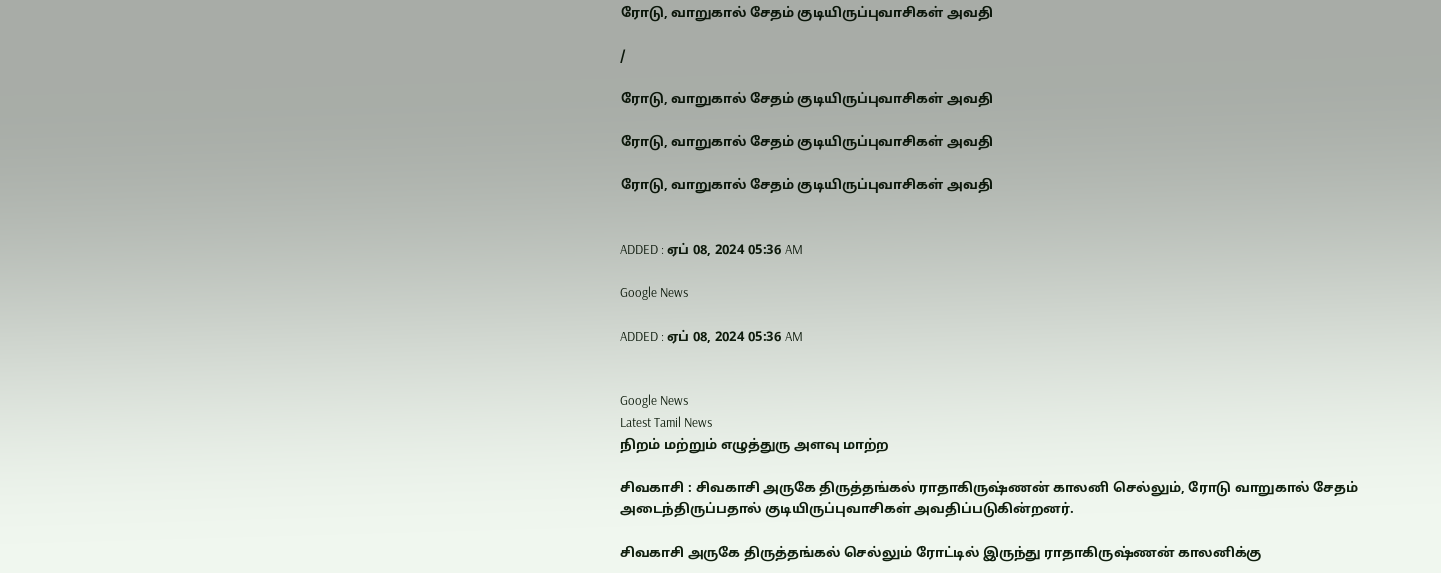ரோடு, வாறுகால் சேதம் குடியிருப்புவாசிகள் அவதி

/

ரோடு, வாறுகால் சேதம் குடியிருப்புவாசிகள் அவதி

ரோடு, வாறுகால் சேதம் குடியிருப்புவாசிகள் அவதி

ரோடு, வாறுகால் சேதம் குடியிருப்புவாசிகள் அவதி


ADDED : ஏப் 08, 2024 05:36 AM

Google News

ADDED : ஏப் 08, 2024 05:36 AM


Google News
Latest Tamil News
நிறம் மற்றும் எழுத்துரு அளவு மாற்ற

சிவகாசி : சிவகாசி அருகே திருத்தங்கல் ராதாகிருஷ்ணன் காலனி செல்லும், ரோடு வாறுகால் சேதம் அடைந்திருப்பதால் குடியிருப்புவாசிகள் அவதிப்படுகின்றனர்.

சிவகாசி அருகே திருத்தங்கல் செல்லும் ரோட்டில் இருந்து ராதாகிருஷ்ணன் காலனிக்கு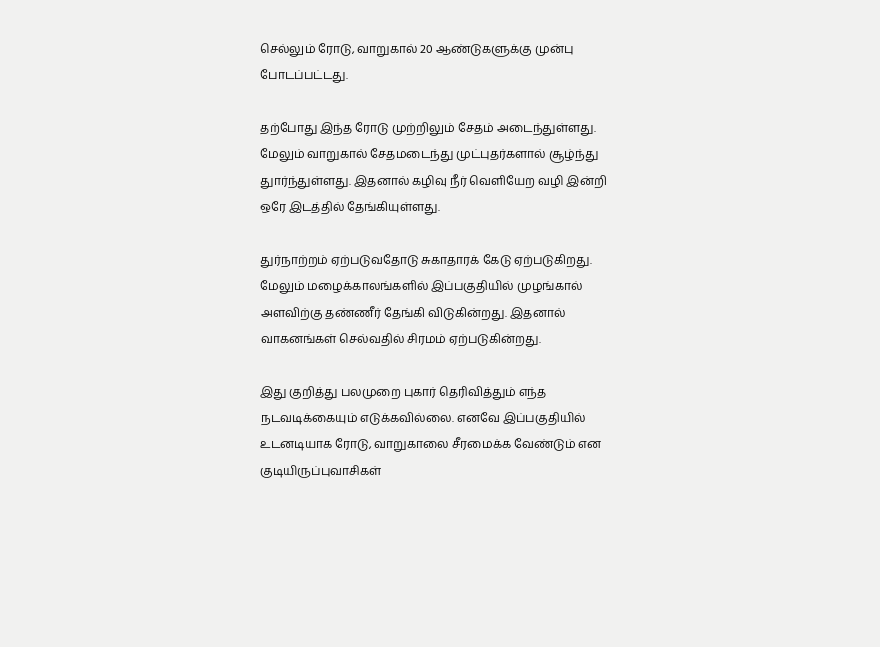செல்லும் ரோடு, வாறுகால் 20 ஆண்டுகளுக்கு முன்பு போடப்பட்டது.

தற்போது இந்த ரோடு முற்றிலும் சேதம் அடைந்துள்ளது. மேலும் வாறுகால் சேதமடைந்து முட்புதர்களால் சூழ்ந்து துார்ந்துள்ளது. இதனால் கழிவு நீர் வெளியேற வழி இன்றி ஒரே இடத்தில் தேங்கியுள்ளது.

துர்நாற்றம் ஏற்படுவதோடு சுகாதாரக் கேடு ஏற்படுகிறது. மேலும் மழைக்காலங்களில் இப்பகுதியில் முழங்கால் அளவிற்கு தண்ணீர் தேங்கி விடுகின்றது. இதனால் வாகனங்கள் செல்வதில் சிரமம் ஏற்படுகின்றது.

இது குறித்து பலமுறை புகார் தெரிவித்தும் எந்த நடவடிக்கையும் எடுக்கவில்லை. எனவே இப்பகுதியில் உடனடியாக ரோடு, வாறுகாலை சீரமைக்க வேண்டும் என குடியிருப்புவாசிகள்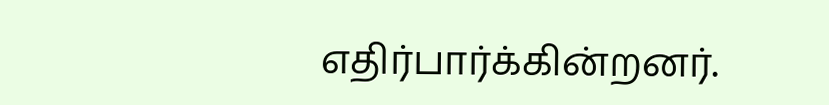எதிர்பார்க்கின்றனர்.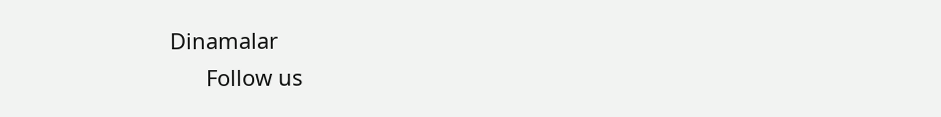Dinamalar
      Follow us